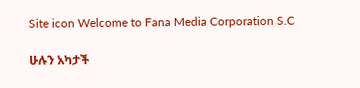Site icon Welcome to Fana Media Corporation S.C

ሁሉን አካታች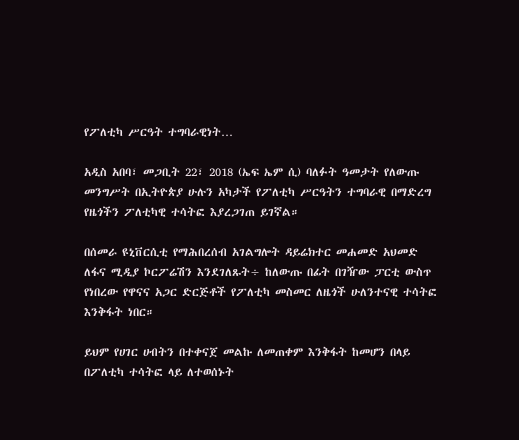የፖለቲካ ሥርዓት ተግባራዊነት…

አዲስ አበባ፣ መጋቢት 22፣ 2018 (ኤፍ ኤም ሲ) ባለፉት ዓመታት የለውጡ መንግሥት በኢትዮጵያ ሁሉን አካታች የፖለቲካ ሥርዓትን ተግባራዊ በማድረግ የዜጎችን ፖለቲካዊ ተሳትፎ እያረጋገጠ ይገኛል።

በሰመራ ዩኒቨርሲቲ የማሕበረሰብ አገልግሎት ዳይሬክተር መሐመድ አህመድ ለፋና ሚዲያ ኮርፖሬሽን እንደገለጹት÷ ከለውጡ በፊት በገዥው ፓርቲ ውስጥ የነበረው የዋናና አጋር ድርጅቶች የፖለቲካ መስመር ለዜጎች ሁለንተናዊ ተሳትፎ እንቅፋት ነበር።

ይህም የሀገር ሀብትን በተቀናጀ መልኩ ለመጠቀም እንቅፋት ከመሆን በላይ በፖለቲካ ተሳትፎ ላይ ለተወሰኑት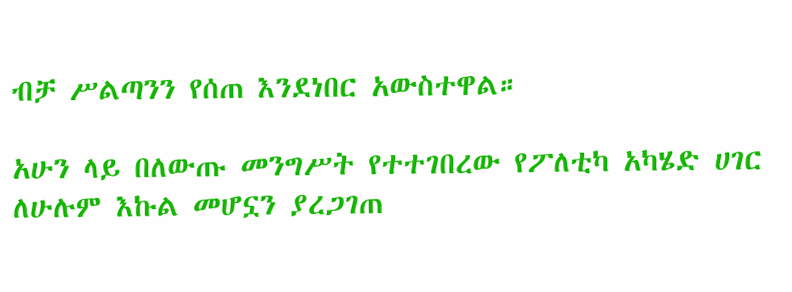ብቻ ሥልጣንን የሰጠ እንደነበር አውስተዋል።

አሁን ላይ በለውጡ መንግሥት የተተገበረው የፖለቲካ አካሄድ ሀገር ለሁሉም እኩል መሆኗን ያረጋገጠ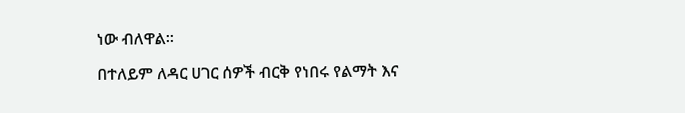ነው ብለዋል።

በተለይም ለዳር ሀገር ሰዎች ብርቅ የነበሩ የልማት እና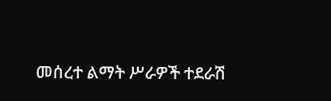መሰረተ ልማት ሥራዎች ተደራሽ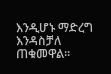እንዲሆኑ ማድረግ እንዳስቻለ ጠቁመዋል፡፡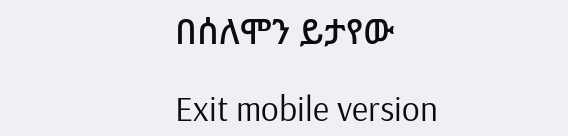በሰለሞን ይታየው

Exit mobile version